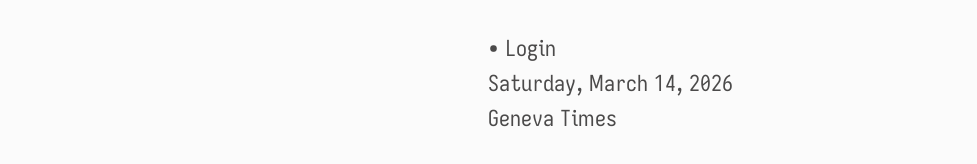• Login
Saturday, March 14, 2026
Geneva Times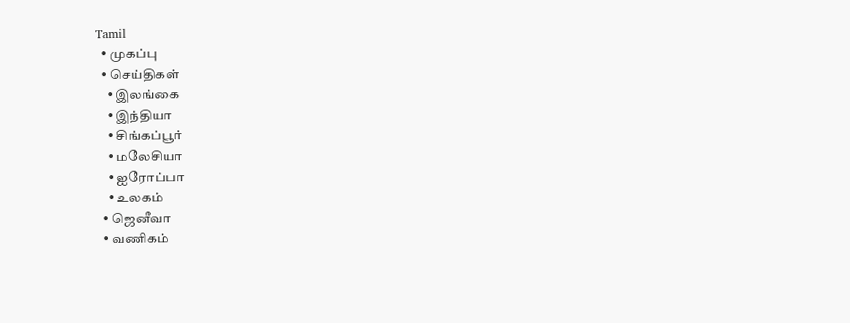Tamil
  • முகப்பு
  • செய்திகள்
    • இலங்கை
    • இந்தியா
    • சிங்கப்பூர்
    • மலேசியா
    • ஐரோப்பா
    • உலகம்
  • ஜெனீவா
  • வணிகம்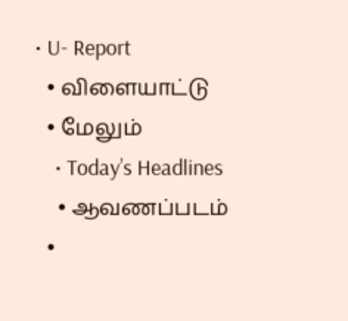• U- Report
  • விளையாட்டு
  • மேலும்
    • Today’s Headlines
    • ஆவணப்படம்
  •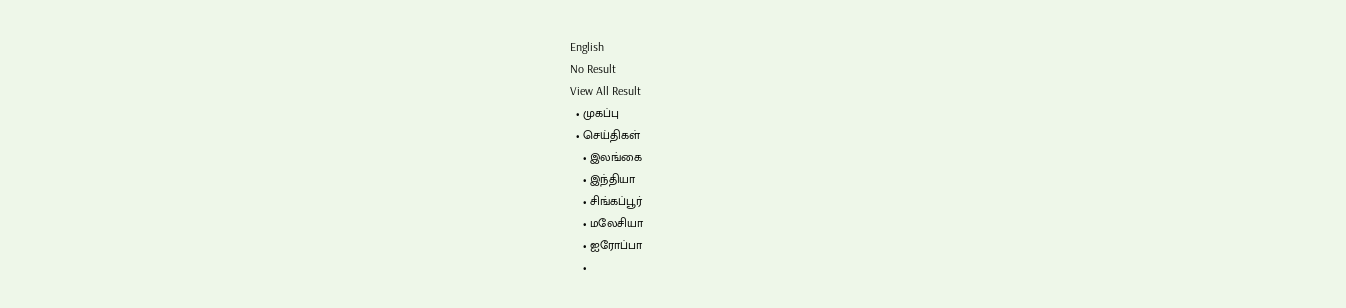English
No Result
View All Result
  • முகப்பு
  • செய்திகள்
    • இலங்கை
    • இந்தியா
    • சிங்கப்பூர்
    • மலேசியா
    • ஐரோப்பா
    •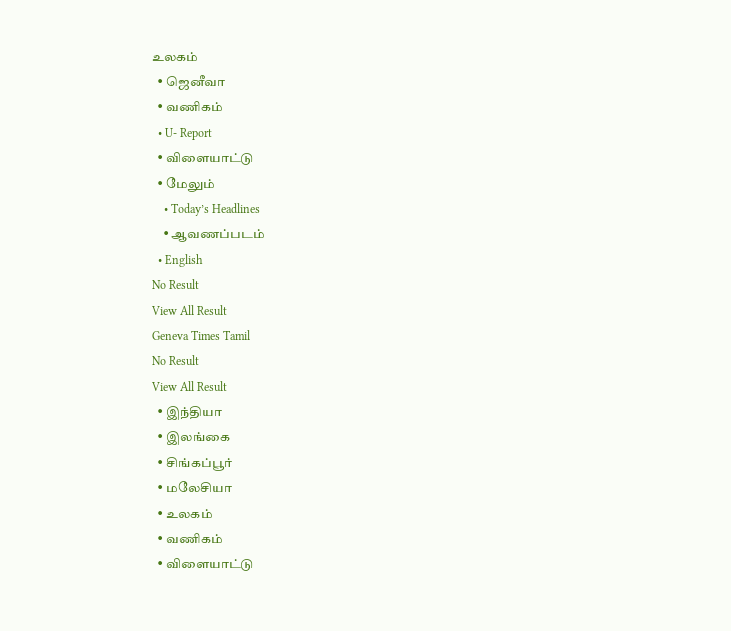உலகம்
  • ஜெனீவா
  • வணிகம்
  • U- Report
  • விளையாட்டு
  • மேலும்
    • Today’s Headlines
    • ஆவணப்படம்
  • English
No Result
View All Result
Geneva Times Tamil
No Result
View All Result
  • இந்தியா
  • இலங்கை
  • சிங்கப்பூர்
  • மலேசியா
  • உலகம்
  • வணிகம்
  • விளையாட்டு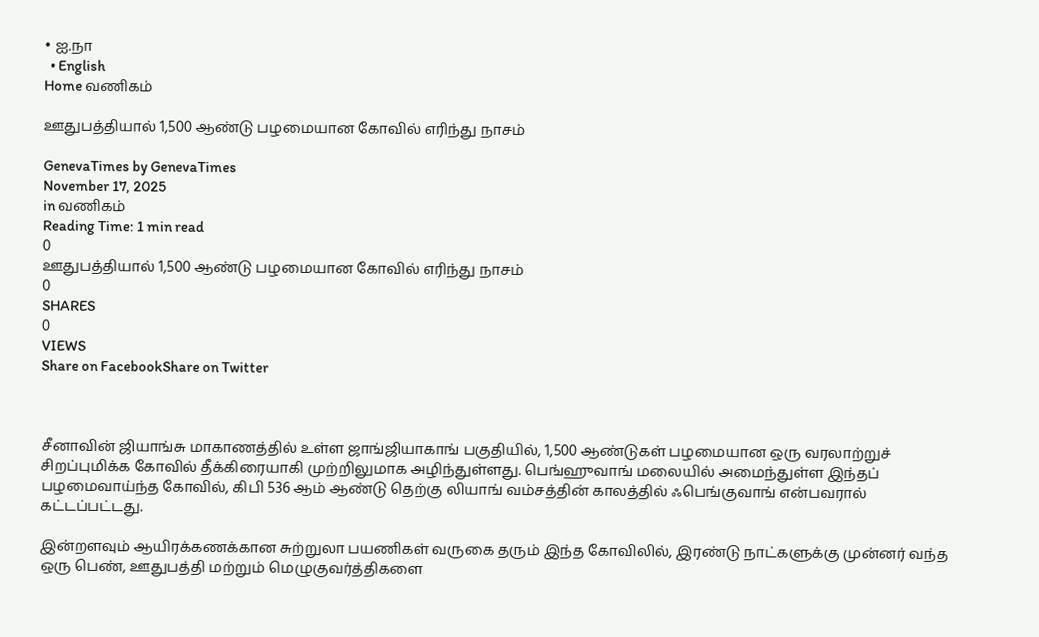• ஐ.நா
  • English
Home வணிகம்

ஊதுபத்தியால் 1,500 ஆண்டு பழமையான கோவில் எரிந்து நாசம்

GenevaTimes by GenevaTimes
November 17, 2025
in வணிகம்
Reading Time: 1 min read
0
ஊதுபத்தியால் 1,500 ஆண்டு பழமையான கோவில் எரிந்து நாசம்
0
SHARES
0
VIEWS
Share on FacebookShare on Twitter



சீனாவின் ஜியாங்சு மாகாணத்தில் உள்ள ஜாங்ஜியாகாங் பகுதியில், 1,500 ஆண்டுகள் பழமையான ஒரு வரலாற்றுச் சிறப்புமிக்க கோவில் தீக்கிரையாகி முற்றிலுமாக அழிந்துள்ளது. பெங்ஹுவாங் மலையில் அமைந்துள்ள இந்தப் பழமைவாய்ந்த கோவில், கிபி 536 ஆம் ஆண்டு தெற்கு லியாங் வம்சத்தின் காலத்தில் ஃபெங்குவாங் என்பவரால் கட்டப்பட்டது.

இன்றளவும் ஆயிரக்கணக்கான சுற்றுலா பயணிகள் வருகை தரும் இந்த கோவிலில், இரண்டு நாட்களுக்கு முன்னர் வந்த ஒரு பெண், ஊதுபத்தி மற்றும் மெழுகுவர்த்திகளை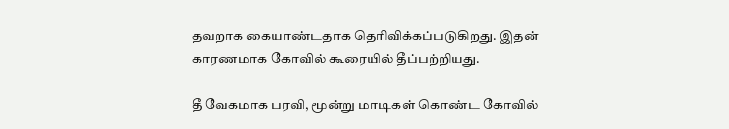தவறாக கையாண்டதாக தெரிவிக்கப்படுகிறது. இதன் காரணமாக கோவில் கூரையில் தீப்பற்றியது.

தீ வேகமாக பரவி, மூன்று மாடிகள் கொண்ட கோவில்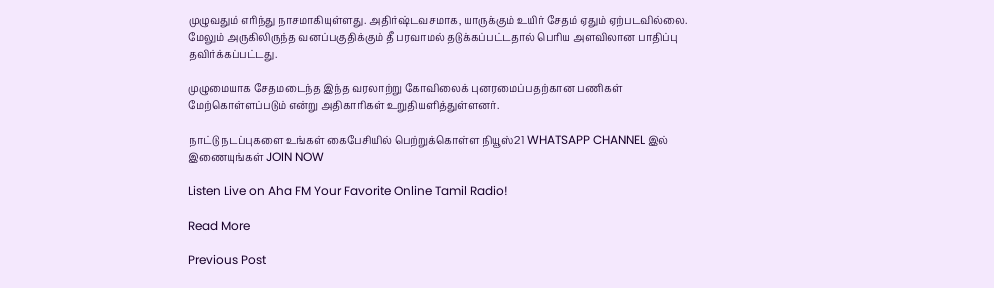முழுவதும் எரிந்து நாசமாகியுள்ளது. அதிர்ஷ்டவசமாக, யாருக்கும் உயிர் சேதம் ஏதும் ஏற்படவில்லை. மேலும் அருகிலிருந்த வனப்பகுதிக்கும் தீ பரவாமல் தடுக்கப்பட்டதால் பெரிய அளவிலான பாதிப்பு தவிர்க்கப்பட்டது.

முழுமையாக சேதமடைந்த இந்த வரலாற்று கோவிலைக் புனரமைப்பதற்கான பணிகள் மேற்கொள்ளப்படும் என்று அதிகாரிகள் உறுதியளித்துள்ளனர்.

நாட்டு நடப்புகளை உங்கள் கைபேசியில் பெற்றுக்கொள்ள நியூஸ்21 WHATSAPP CHANNEL இல் இணையுங்கள் JOIN NOW

Listen Live on Aha FM Your Favorite Online Tamil Radio!

Read More

Previous Post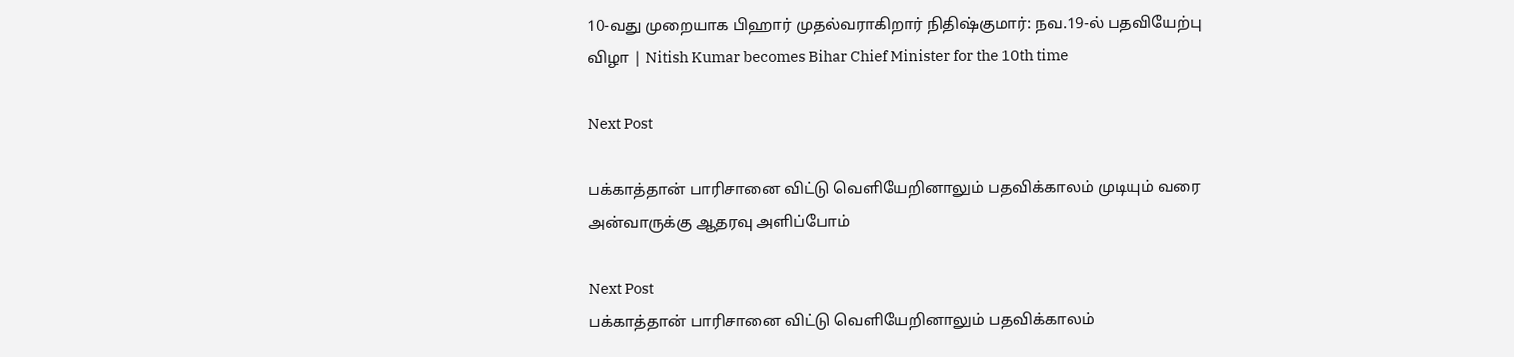10-வது முறையாக பிஹார் முதல்வராகிறார் நிதிஷ்குமார்: நவ.19-ல் பதவியேற்பு விழா | Nitish Kumar becomes Bihar Chief Minister for the 10th time

Next Post

பக்காத்தான் பாரிசானை விட்டு வெளியேறினாலும் பதவிக்காலம் முடியும் வரை அன்வாருக்கு ஆதரவு அளிப்போம்

Next Post
பக்காத்தான் பாரிசானை விட்டு வெளியேறினாலும் பதவிக்காலம்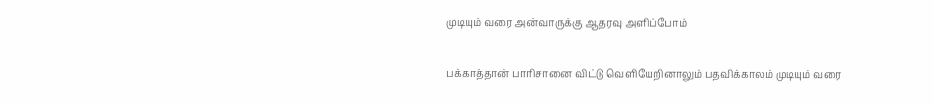முடியும் வரை அன்வாருக்கு ஆதரவு அளிப்போம்

பக்காத்தான் பாரிசானை விட்டு வெளியேறினாலும் பதவிக்காலம் முடியும் வரை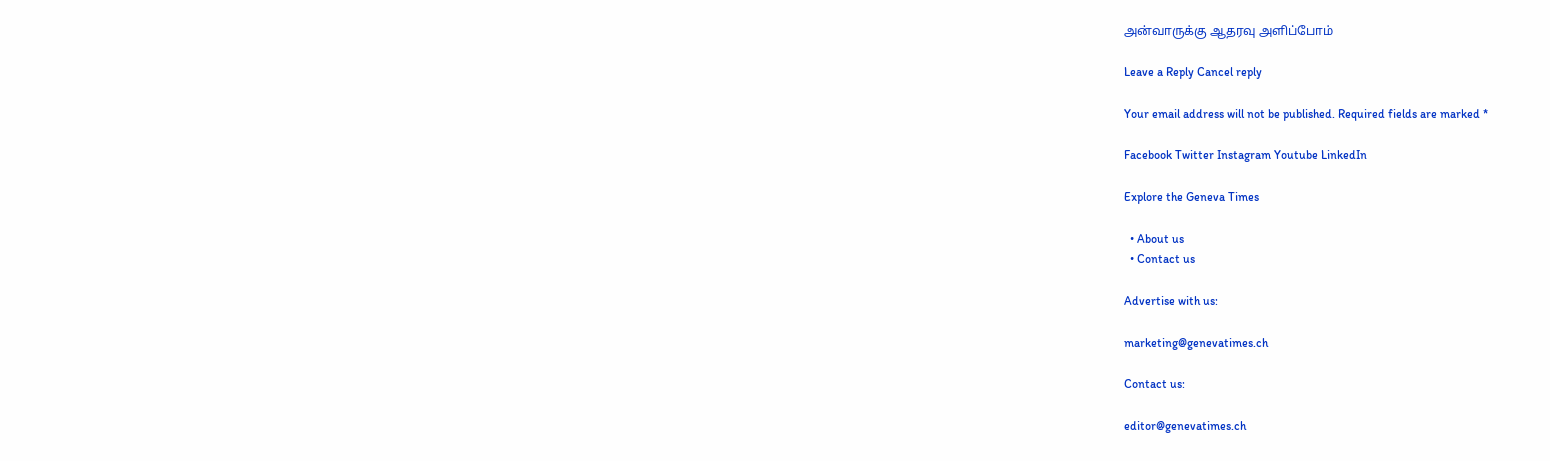அன்வாருக்கு ஆதரவு அளிப்போம்

Leave a Reply Cancel reply

Your email address will not be published. Required fields are marked *

Facebook Twitter Instagram Youtube LinkedIn

Explore the Geneva Times

  • About us
  • Contact us

Advertise with us:

marketing@genevatimes.ch

Contact us:

editor@genevatimes.ch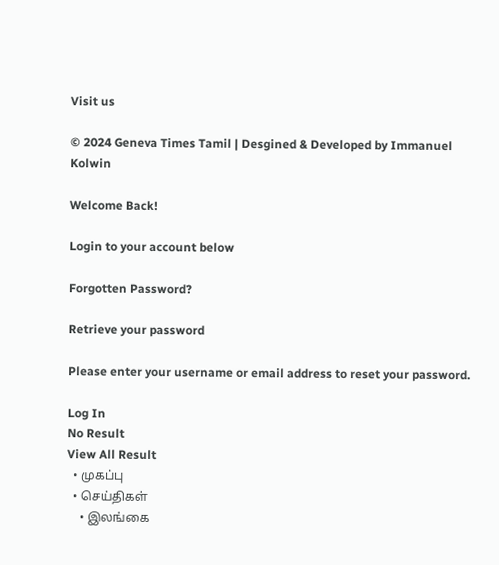Visit us

© 2024 Geneva Times Tamil | Desgined & Developed by Immanuel Kolwin

Welcome Back!

Login to your account below

Forgotten Password?

Retrieve your password

Please enter your username or email address to reset your password.

Log In
No Result
View All Result
  • முகப்பு
  • செய்திகள்
    • இலங்கை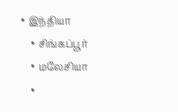• இந்தியா
    • சிங்கப்பூர்
    • மலேசியா
    •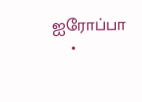ஐரோப்பா
    •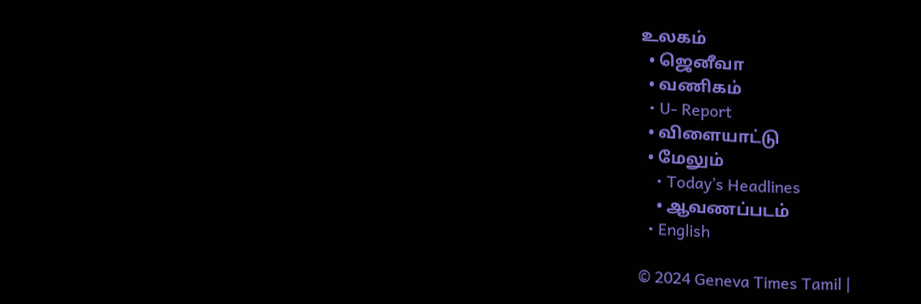உலகம்
  • ஜெனீவா
  • வணிகம்
  • U- Report
  • விளையாட்டு
  • மேலும்
    • Today’s Headlines
    • ஆவணப்படம்
  • English

© 2024 Geneva Times Tamil |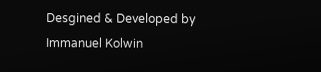Desgined & Developed by Immanuel Kolwin